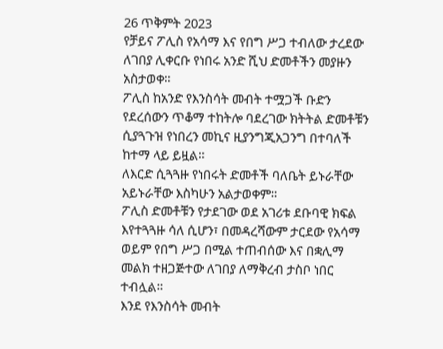26 ጥቅምት 2023
የቻይና ፖሊስ የአሳማ እና የበግ ሥጋ ተብለው ታረደው ለገበያ ሊቀርቡ የነበሩ አንድ ሺህ ድመቶችን መያዙን አስታወቀ።
ፖሊስ ከአንድ የእንስሳት መብት ተሟጋች ቡድን የደረሰውን ጥቆማ ተከትሎ ባደረገው ክትትል ድመቶቹን ሲያጓጉዝ የነበረን መኪና ዚያንግጂአጋንግ በተባለች ከተማ ላይ ይዟል።
ለእርድ ሲጓጓዙ የነበሩት ድመቶች ባለቤት ይኑራቸው አይኑራቸው እስካሁን አልታወቀም።
ፖሊስ ድመቶቹን የታደገው ወደ አገሪቱ ደቡባዊ ክፍል እየተጓጓዙ ሳለ ሲሆን፣ በመዳረሻውም ታርደው የአሳማ ወይም የበግ ሥጋ በሚል ተጠብሰው እና በቋሊማ መልክ ተዘጋጅተው ለገበያ ለማቅረብ ታስቦ ነበር ተብሏል።
እንደ የእንስሳት መብት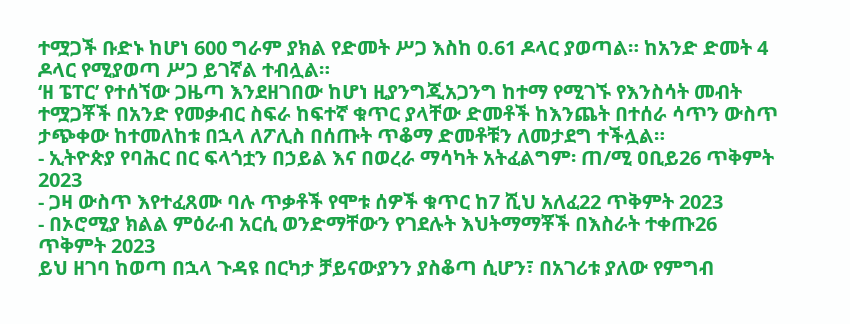ተሟጋች ቡድኑ ከሆነ 600 ግራም ያክል የድመት ሥጋ እስከ 0.61 ዶላር ያወጣል። ከአንድ ድመት 4 ዶላር የሚያወጣ ሥጋ ይገኛል ተብሏል።
‘ዘ ፔፐር’ የተሰኘው ጋዜጣ እንደዘገበው ከሆነ ዚያንግጂአጋንግ ከተማ የሚገኙ የእንስሳት መብት ተሟጋቾች በአንድ የመቃብር ስፍራ ከፍተኛ ቁጥር ያላቸው ድመቶች ከእንጨት በተሰራ ሳጥን ውስጥ ታጭቀው ከተመለከቱ በኋላ ለፖሊስ በሰጡት ጥቆማ ድመቶቹን ለመታደግ ተችሏል።
- ኢትዮጵያ የባሕር በር ፍላጎቷን በኃይል እና በወረራ ማሳካት አትፈልግም፡ ጠ/ሚ ዐቢይ26 ጥቅምት 2023
- ጋዛ ውስጥ እየተፈጸሙ ባሉ ጥቃቶች የሞቱ ሰዎች ቁጥር ከ7 ሺህ አለፈ22 ጥቅምት 2023
- በኦሮሚያ ክልል ምዕራብ አርሲ ወንድማቸውን የገደሉት እህትማማቾች በእስራት ተቀጡ26 ጥቅምት 2023
ይህ ዘገባ ከወጣ በኋላ ጉዳዩ በርካታ ቻይናውያንን ያስቆጣ ሲሆን፣ በአገሪቱ ያለው የምግብ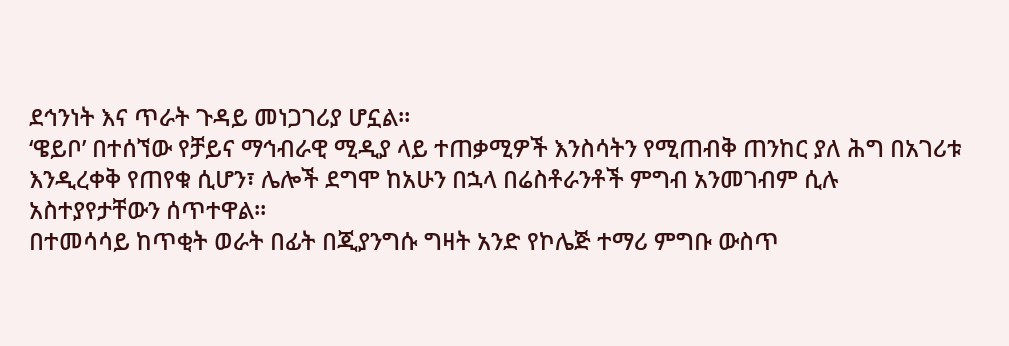ደኅንነት እና ጥራት ጉዳይ መነጋገሪያ ሆኗል።
‘ዌይቦ’ በተሰኘው የቻይና ማኅብራዊ ሚዲያ ላይ ተጠቃሚዎች እንስሳትን የሚጠብቅ ጠንከር ያለ ሕግ በአገሪቱ እንዲረቀቅ የጠየቁ ሲሆን፣ ሌሎች ደግሞ ከአሁን በኋላ በሬስቶራንቶች ምግብ አንመገብም ሲሉ አስተያየታቸውን ሰጥተዋል።
በተመሳሳይ ከጥቂት ወራት በፊት በጂያንግሱ ግዛት አንድ የኮሌጅ ተማሪ ምግቡ ውስጥ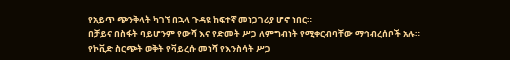የአይጥ ጭንቅላት ካገኘ በኋላ ጉዳዩ ከፍተኛ መነጋገሪያ ሆኖ ነበር።
በቻይና በስፋት ባይሆንም የውሻ እና የድመት ሥጋ ለምግብነት የሚቀርብባቸው ማኅብረሰቦች አሉ።
የኮቪድ ስርጭት ወቅት የቫይረሱ መነሻ የእንስሳት ሥጋ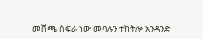መሸጫ ስፍራ ነው መባሉን ተከትሎ አንዳንድ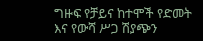ግዙፍ የቻይና ከተሞች የድመት እና የውሻ ሥጋ ሽያጭን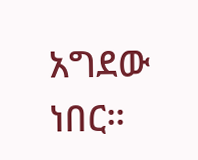አግደው ነበር።